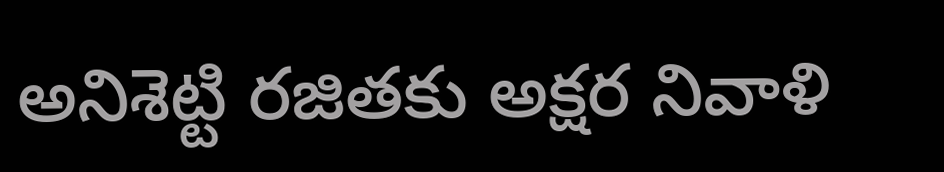అనిశెట్టి రజితకు అక్షర నివాళి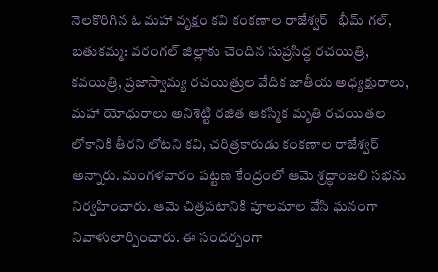నెలకొరిగిన ఓ మహా వృక్షం కవి కంకణాల రాజేశ్వర్   భీమ్ గల్, బతుకమ్మ: వరంగల్ జిల్లాకు చెందిన సుప్రసిద్ధ రచయిత్రి, కవయిత్రి, ప్రజాస్వామ్య రచయిత్రుల వేదిక జాతీయ అధ్యక్షురాలు, మహా యోధురాలు అనిశెట్టి రజిత ఆకస్మిక మృతి రచయితల లోకానికి తీరని లోటని కవి, చరిత్రకారుడు కంకణాల రాజేశ్వర్ అన్నారు. మంగళవారం పట్టణ కేంద్రంలో ఆమె శ్రద్ధాంజలి సభను నిర్వహించారు. ఆమె చిత్రపటానికి పూలమాల వేసి ఘనంగా నివాళులార్పించారు. ఈ సందర్బంగా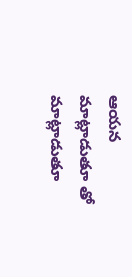ఆయన మాట్లాడుతూ తో మాట్లాడుతూ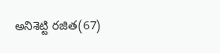అనిశెట్టి రజిత(67)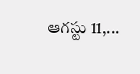ఆగస్టు 11,...